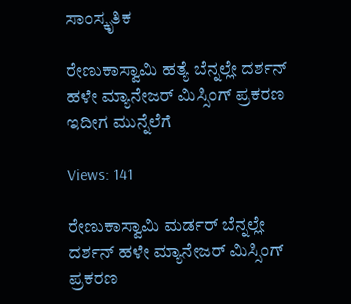ಸಾಂಸ್ಕೃತಿಕ

ರೇಣುಕಾಸ್ವಾಮಿ‌ ಹತ್ಯೆ ಬೆನ್ನಲ್ಲೇ ದರ್ಶನ್ ಹಳೇ ಮ್ಯಾನೇಜರ್ ಮಿಸ್ಸಿಂಗ್ ಪ್ರಕರಣ ಇದೀಗ ಮುನ್ನೆಲೆಗೆ

Views: 141

ರೇಣುಕಾಸ್ವಾಮಿ‌ ಮರ್ಡರ್ ಬೆನ್ನಲ್ಲೇ ದರ್ಶನ್ ಹಳೇ ಮ್ಯಾನೇಜರ್ ಮಿಸ್ಸಿಂಗ್ ಪ್ರಕರಣ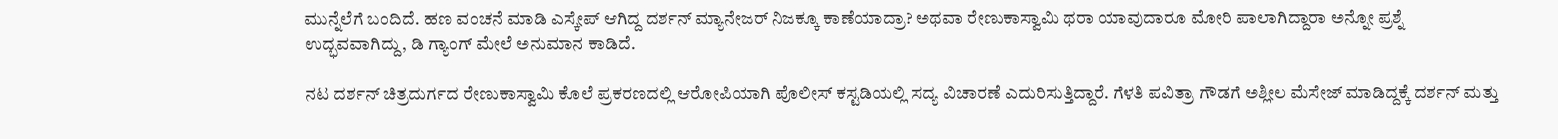ಮುನ್ನೆಲೆಗೆ ಬಂದಿದೆ. ಹಣ ವಂಚನೆ ಮಾಡಿ ಎಸ್ಕೇಪ್ ಆಗಿದ್ದ ದರ್ಶನ್ ಮ್ಯಾನೇಜರ್ ನಿಜಕ್ಕೂ ಕಾಣೆಯಾದ್ರಾ? ಅಥವಾ ರೇಣುಕಾಸ್ವಾಮಿ ಥರಾ ಯಾವುದಾರೂ ಮೋರಿ ಪಾಲಾಗಿದ್ದಾರಾ ಅನ್ನೋ ಪ್ರಶ್ನೆ ಉದ್ಭವವಾಗಿದ್ದು, ಡಿ ಗ್ಯಾಂಗ್ ಮೇಲೆ ಅನುಮಾನ ಕಾಡಿದೆ.

ನಟ ದರ್ಶನ್ ಚಿತ್ರದುರ್ಗದ ರೇಣುಕಾಸ್ವಾಮಿ ಕೊಲೆ ಪ್ರಕರಣದಲ್ಲಿ ಆರೋಪಿಯಾಗಿ ಪೊಲೀಸ್ ಕಸ್ಟಡಿಯಲ್ಲಿ ಸದ್ಯ ವಿಚಾರಣೆ ಎದುರಿಸುತ್ತಿದ್ದಾರೆ. ಗೆಳತಿ ಪವಿತ್ರಾ ಗೌಡಗೆ ಅಶ್ಲೀಲ ಮೆಸೇಜ್ ಮಾಡಿದ್ದಕ್ಕೆ ದರ್ಶನ್ ಮತ್ತು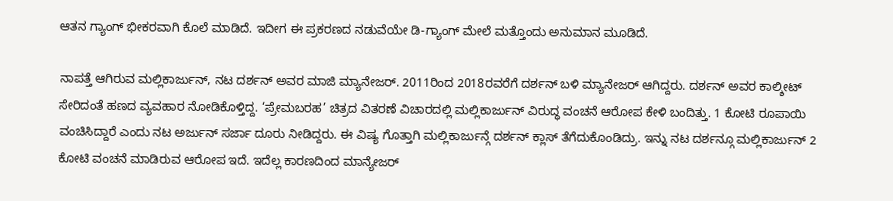ಆತನ ಗ್ಯಾಂಗ್ ಭೀಕರವಾಗಿ ಕೊಲೆ ಮಾಡಿದೆ. ಇದೀಗ ಈ ಪ್ರಕರಣದ ನಡುವೆಯೇ ಡಿ-ಗ್ಯಾಂಗ್ ಮೇಲೆ ಮತ್ತೊಂದು ಅನುಮಾನ ಮೂಡಿದೆ.

ನಾಪತ್ತೆ ಆಗಿರುವ ಮಲ್ಲಿಕಾರ್ಜುನ್, ನಟ ದರ್ಶನ್ ಅವರ ಮಾಜಿ ಮ್ಯಾನೇಜರ್. 2011ರಿಂದ 2018ರವರೆಗೆ ದರ್ಶನ್ ಬಳಿ ಮ್ಯಾನೇಜರ್ ಆಗಿದ್ದರು. ದರ್ಶನ್ ಅವರ ಕಾಲ್ಶೀಟ್ ಸೇರಿದಂತೆ ಹಣದ ವ್ಯವಹಾರ ನೋಡಿಕೊಳ್ತಿದ್ದ. ‘ಪ್ರೇಮಬರಹ’ ಚಿತ್ರದ ವಿತರಣೆ ವಿಚಾರದಲ್ಲಿ ಮಲ್ಲಿಕಾರ್ಜುನ್ ವಿರುದ್ಧ ವಂಚನೆ ಆರೋಪ ಕೇಳಿ ಬಂದಿತ್ತು. 1 ಕೋಟಿ ರೂಪಾಯಿ ವಂಚಿಸಿದ್ದಾರೆ ಎಂದು ನಟ ಅರ್ಜುನ್ ಸರ್ಜಾ ದೂರು ನೀಡಿದ್ದರು. ಈ ವಿಷ್ಯ ಗೊತ್ತಾಗಿ ಮಲ್ಲಿಕಾರ್ಜುನ್ಗೆ ದರ್ಶನ್ ಕ್ಲಾಸ್ ತೆಗೆದುಕೊಂಡಿದ್ರು. ಇನ್ನು ನಟ ದರ್ಶನ್ಗೂ ಮಲ್ಲಿಕಾರ್ಜುನ್ 2 ಕೋಟಿ ವಂಚನೆ ಮಾಡಿರುವ ಆರೋಪ ಇದೆ. ಇದೆಲ್ಲ ಕಾರಣದಿಂದ ಮಾನ್ಯೇಜರ್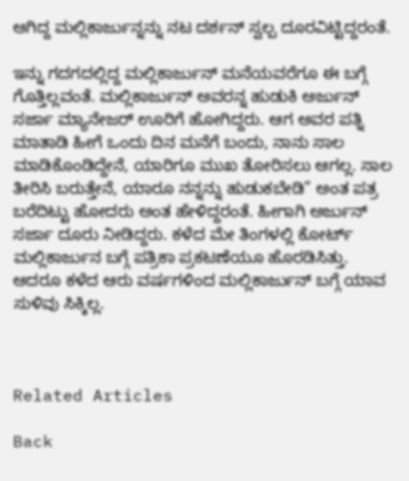ಆಗಿದ್ದ ಮಲ್ಲಿಕಾರ್ಜುನ್ನನ್ನು ನಟ ದರ್ಶನ್ ಸ್ವಲ್ಪ ದೂರವಿಟ್ಟಿದ್ದರಂತೆ.

ಇನ್ನು ಗದಗದಲ್ಲಿದ್ದ ಮಲ್ಲಿಕಾರ್ಜುನ್ ಮನೆಯವರೆಗೂ ಈ ಬಗ್ಗೆ ಗೊತ್ತಿಲ್ಲವಂತೆ. ಮಲ್ಲಿಕಾರ್ಜುನ್ ಅವರನ್ನ ಹುಡುಕಿ ಅರ್ಜುನ್ ಸರ್ಜಾ ಮ್ಯಾನೇಜರ್ ಊರಿಗೆ ಹೋಗಿದ್ದರು. ಆಗ ಅವರ ಪತ್ನಿ ಮಾತಾಡಿ ಹೀಗೆ ಒಂದು ದಿನ ಮನೆಗೆ ಬಂದು, ನಾನು ಸಾಲ ಮಾಡಿಕೊಂಡಿದ್ದೇನೆ, ಯಾರಿಗೂ ಮುಖ ತೋರಿಸಲು ಆಗಲ್ಲ. ಸಾಲ ತೀರಿಸಿ ಬರುತ್ತೇನೆ, ಯಾರೂ ನನ್ನನ್ನು ಹುಡುಕಬೇಡಿ” ಅಂತ ಪತ್ರ ಬರೆದಿಟ್ಟು ಹೋದರು ಅಂತ ಹೇಳಿದ್ದರಂತೆ. ಹೀಗಾಗಿ ಅರ್ಜುನ್ ಸರ್ಜಾ ದೂರು ನೀಡಿದ್ದರು. ಕಳೆದ ಮೇ ತಿಂಗಳಲ್ಲಿ ಕೋರ್ಟ್ ಮಲ್ಲಿಕಾರ್ಜುನ ಬಗ್ಗೆ ಪತ್ರಿಕಾ ಪ್ರಕಟಣೆಯೂ ಹೊರಡಿಸಿತ್ತು. ಆದರೂ ಕಳೆದ ಆರು ವರ್ಷಗಳಿಂದ ಮಲ್ಲಿಕಾರ್ಜುನ್ ಬಗ್ಗೆ ಯಾವ ಸುಳಿವು ಸಿಕ್ಕಿಲ್ಲ.



Related Articles

Back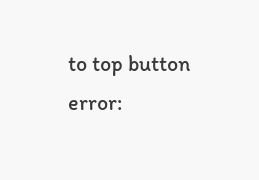to top button
error: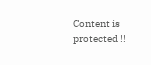Content is protected !!